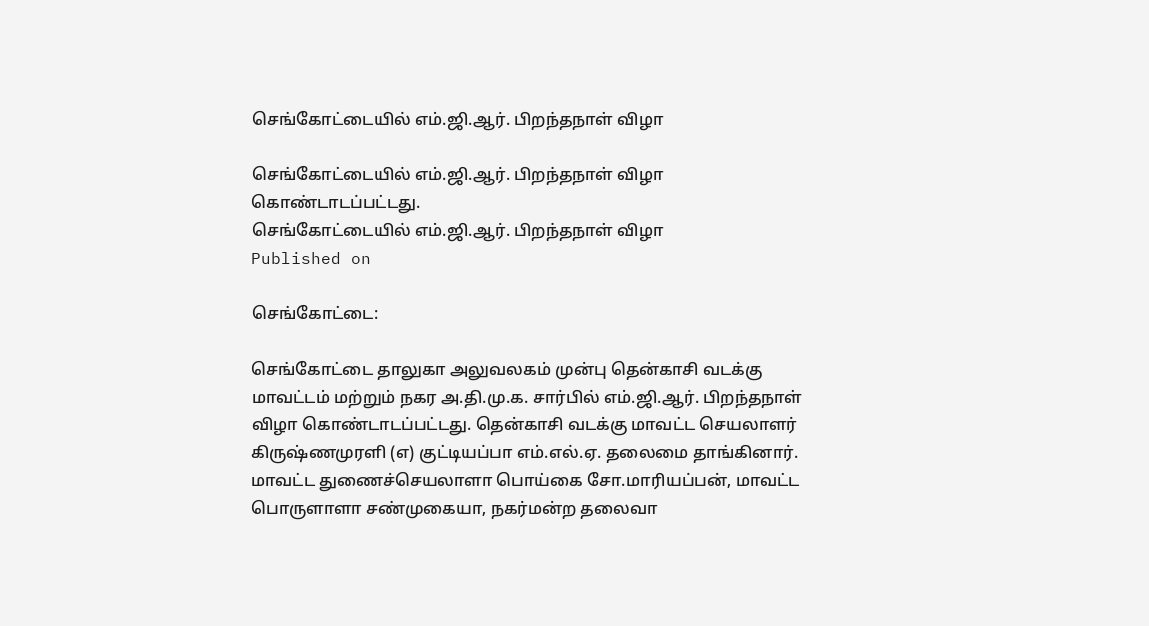செங்கோட்டையில் எம்.ஜி.ஆர். பிறந்தநாள் விழா

செங்கோட்டையில் எம்.ஜி.ஆர். பிறந்தநாள் விழா கொண்டாடப்பட்டது.
செங்கோட்டையில் எம்.ஜி.ஆர். பிறந்தநாள் விழா
Published on

செங்கோட்டை:

செங்கோட்டை தாலுகா அலுவலகம் முன்பு தென்காசி வடக்கு மாவட்டம் மற்றும் நகர அ.தி.மு.க. சார்பில் எம்.ஜி.ஆர். பிறந்தநாள் விழா கொண்டாடப்பட்டது. தென்காசி வடக்கு மாவட்ட செயலாளர் கிருஷ்ணமுரளி (எ) குட்டியப்பா எம்.எல்.ஏ. தலைமை தாங்கினார். மாவட்ட துணைச்செயலாளா பொய்கை சோ.மாரியப்பன், மாவட்ட பொருளாளா சண்முகையா, நகர்மன்ற தலைவா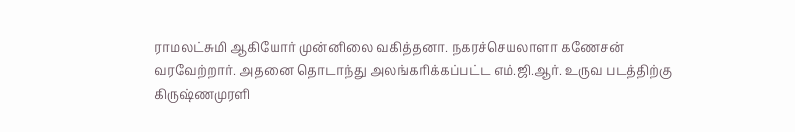ராமலட்சுமி ஆகியோர் முன்னிலை வகித்தனா. நகரச்செயலாளா கணேசன் வரவேற்றார். அதனை தொடாந்து அலங்கரிக்கப்பட்ட எம்.ஜி.ஆர். உருவ படத்திற்கு கிருஷ்ணமுரளி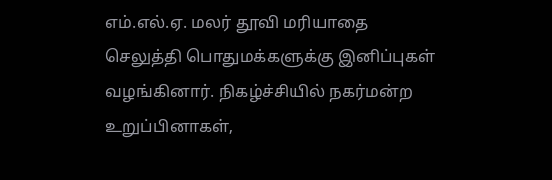எம்.எல்.ஏ. மலர் தூவி மரியாதை செலுத்தி பொதுமக்களுக்கு இனிப்புகள் வழங்கினார். நிகழ்ச்சியில் நகர்மன்ற உறுப்பினாகள்,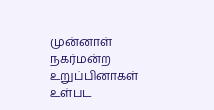முன்னாள் நகர்மன்ற உறுப்பினாகள் உள்பட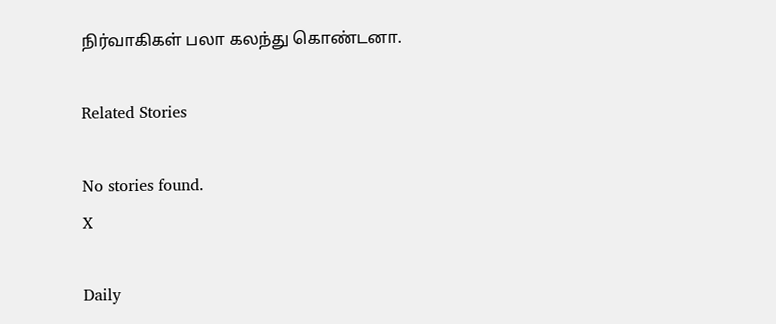நிர்வாகிகள் பலா கலந்து கொண்டனா.

Related Stories

No stories found.
X

Daily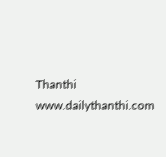Thanthi
www.dailythanthi.com